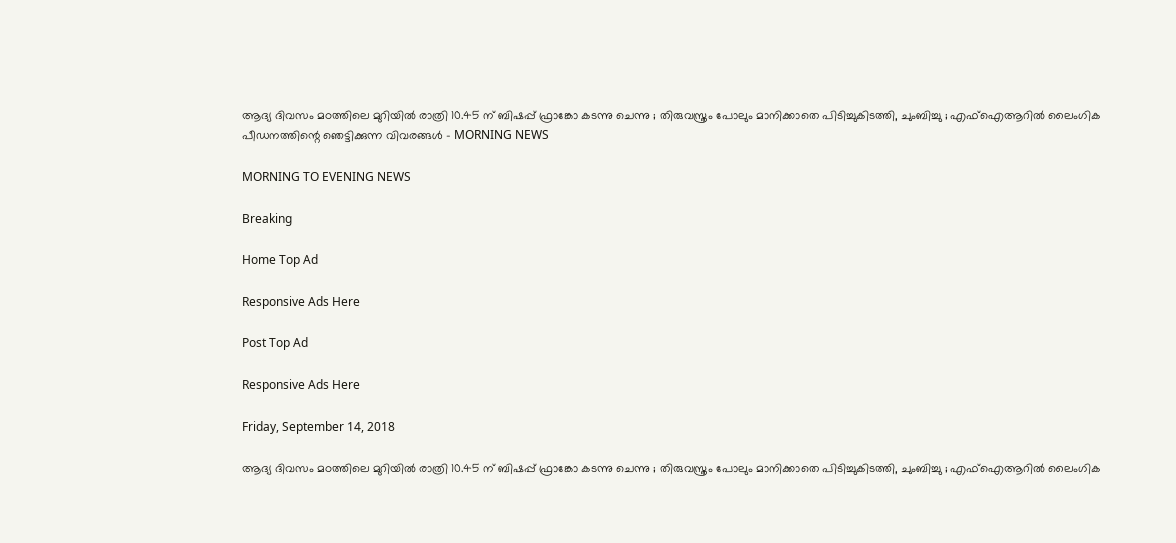ആദ്യ ദിവസം മഠത്തിലെ മുറിയില്‍ രാത്രി 10.45 ന് ബിഷപ്പ് ഫ്രാങ്കോ കടന്നു ചെന്നു ; തിരുവസ്ത്രം പോലും മാനിക്കാതെ പിടിച്ചുകിടത്തി, ചുംബിച്ചു ; എഫ്‌ഐആറില്‍ ലൈംഗിക പീഡനത്തിന്റെ ഞെട്ടിക്കുന്ന വിവരങ്ങള്‍ - MORNING NEWS

MORNING TO EVENING NEWS

Breaking

Home Top Ad

Responsive Ads Here

Post Top Ad

Responsive Ads Here

Friday, September 14, 2018

ആദ്യ ദിവസം മഠത്തിലെ മുറിയില്‍ രാത്രി 10.45 ന് ബിഷപ്പ് ഫ്രാങ്കോ കടന്നു ചെന്നു ; തിരുവസ്ത്രം പോലും മാനിക്കാതെ പിടിച്ചുകിടത്തി, ചുംബിച്ചു ; എഫ്‌ഐആറില്‍ ലൈംഗിക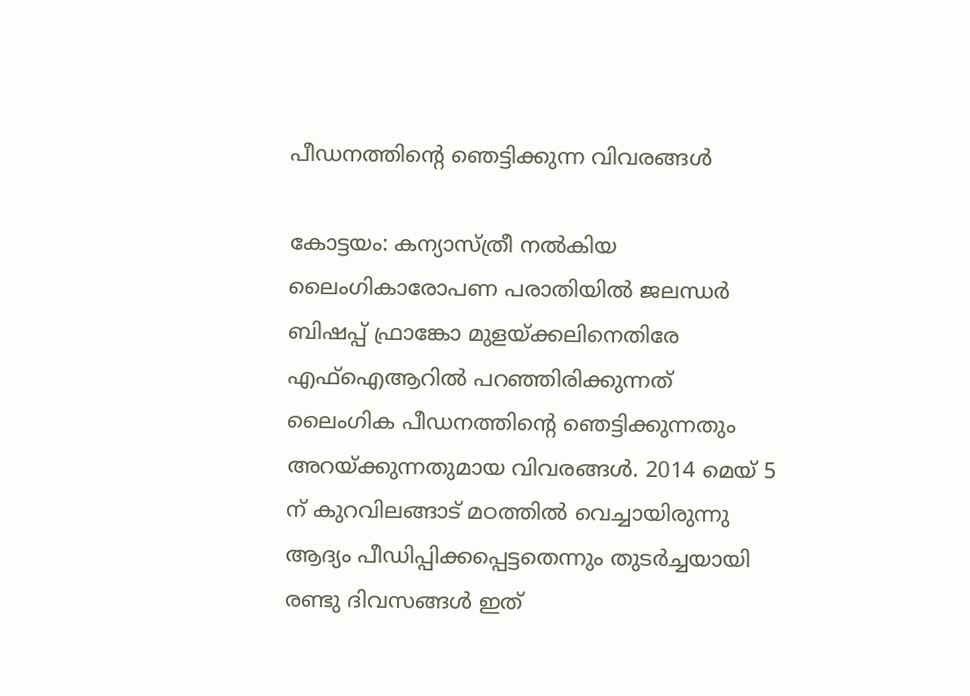പീഡനത്തിന്റെ ഞെട്ടിക്കുന്ന വിവരങ്ങള്‍

കോട്ടയം: കന്യാസ്ത്രീ നല്‍കിയ ലൈംഗികാരോപണ പരാതിയില്‍ ജലന്ധര്‍ ബിഷപ്പ് ഫ്രാങ്കോ മുളയ്ക്കലിനെതിരേ എഫ്‌ഐആറില്‍ പറഞ്ഞിരിക്കുന്നത് ലൈംഗിക പീഡനത്തിന്റെ ഞെട്ടിക്കുന്നതും അറയ്ക്കുന്നതുമായ വിവരങ്ങള്‍. 2014 മെയ് 5 ന് കുറവിലങ്ങാട് മഠത്തില്‍ വെച്ചായിരുന്നു ആദ്യം പീഡിപ്പിക്കപ്പെട്ടതെന്നും തുടര്‍ച്ചയായി രണ്ടു ദിവസങ്ങള്‍ ഇത്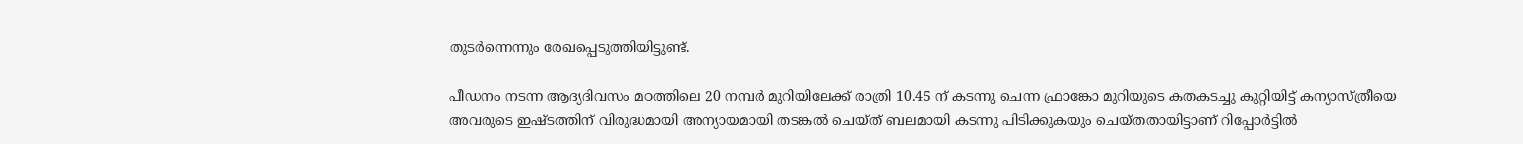തുടര്‍ന്നെന്നും രേഖപ്പെടുത്തിയിട്ടുണ്ട്.

പീഡനം നടന്ന ആദ്യദിവസം മഠത്തിലെ 20 നമ്പര്‍ മുറിയിലേക്ക് രാത്രി 10.45 ന് കടന്നു ചെന്ന ഫ്രാങ്കോ മുറിയുടെ കതകടച്ചു കുറ്റിയിട്ട് കന്യാസ്ത്രീയെ അവരുടെ ഇഷ്ടത്തിന് വിരുദ്ധമായി അന്യായമായി തടങ്കല്‍ ചെയ്ത് ബലമായി കടന്നു പിടിക്കുകയും ചെയ്തതായിട്ടാണ് റിപ്പോര്‍ട്ടില്‍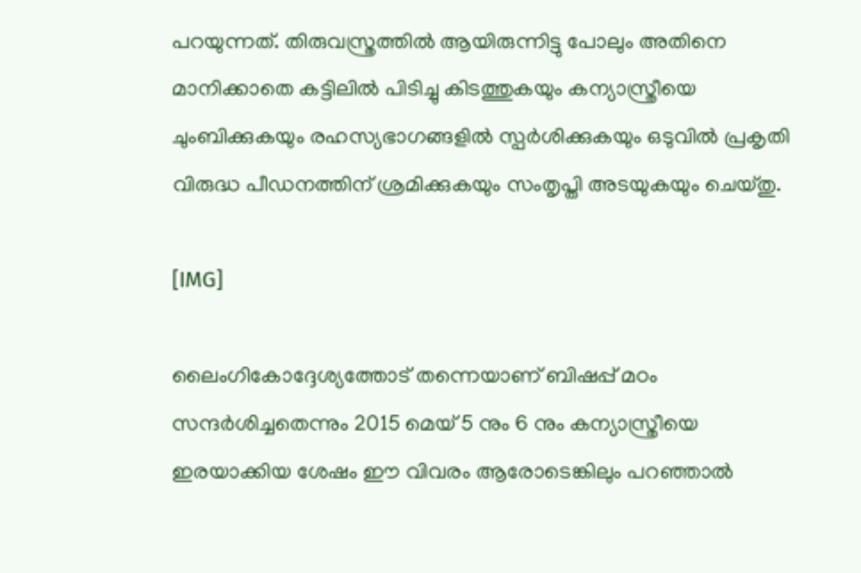പറയുന്നത്. തിരുവസ്ത്രത്തില്‍ ആയിരുന്നിട്ടു പോലും അതിനെ മാനിക്കാതെ കട്ടിലില്‍ പിടിച്ചു കിടത്തുകയും കന്യാസ്ത്രീയെ ചുംബിക്കുകയും രഹസ്യഭാഗങ്ങളില്‍ സ്പര്‍ശിക്കുകയും ഒടുവില്‍ പ്രകൃതി വിരുദ്ധ പീഡനത്തിന് ശ്രമിക്കുകയും സംതൃപ്തി അടയുകയും ചെയ്തു.

[IMG]

ലൈംഗികോദ്ദേശ്യത്തോട് തന്നെയാണ് ബിഷപ്പ് മഠം സന്ദര്‍ശിച്ചതെന്നും 2015 മെയ് 5 നും 6 നും കന്യാസ്ത്രീയെ ഇരയാക്കിയ ശേഷം ഈ വിവരം ആരോടെങ്കിലും പറഞ്ഞാല്‍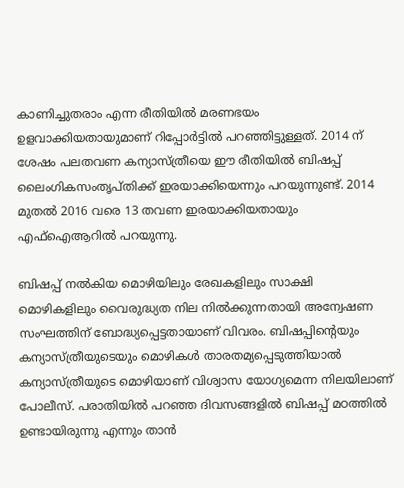കാണിച്ചുതരാം എന്ന രീതിയില്‍ മരണഭയം ഉളവാക്കിയതായുമാണ് റിപ്പോര്‍ട്ടില്‍ പറഞ്ഞിട്ടുള്ളത്. 2014 ന് ശേഷം പലതവണ കന്യാസ്ത്രീയെ ഈ രീതിയില്‍ ബിഷപ്പ് ലൈംഗികസംതൃപ്തിക്ക് ഇരയാക്കിയെന്നും പറയുന്നുണ്ട്. 2014 മുതല്‍ 2016 വരെ 13 തവണ ഇരയാക്കിയതായും എഫ്‌ഐആറില്‍ പറയുന്നു.

ബിഷപ്പ് നല്‍കിയ മൊഴിയിലും രേഖകളിലും സാക്ഷി മൊഴികളിലും വൈരുദ്ധ്യത നില നില്‍ക്കുന്നതായി അന്വേഷണ സംഘത്തിന് ബോദ്ധ്യപ്പെട്ടതായാണ് വിവരം. ബിഷപ്പിന്റെയും കന്യാസ്ത്രീയുടെയും മൊഴികള്‍ താരതമ്യപ്പെടുത്തിയാല്‍ കന്യാസ്ത്രീയുടെ മൊഴിയാണ് വിശ്വാസ യോഗ്യമെന്ന നിലയിലാണ് പോലീസ്. പരാതിയില്‍ പറഞ്ഞ ദിവസങ്ങളില്‍ ബിഷപ്പ് മഠത്തില്‍ ഉണ്ടായിരുന്നു എന്നും താന്‍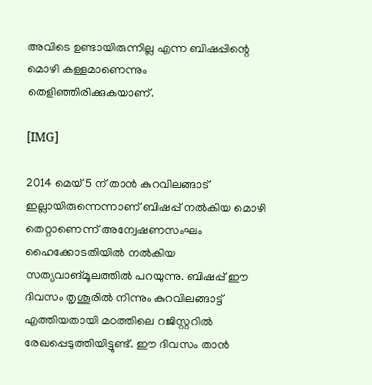അവിടെ ഉണ്ടായിരുന്നില്ല എന്ന ബിഷപ്പിന്റെ മൊഴി കള്ളമാണെന്നും തെളിഞ്ഞിരിക്കുകയാണ്.

[IMG]

2014 മെയ് 5 ന് താന്‍ കുറവിലങ്ങാട് ഇല്ലായിരുന്നെന്നാണ് ബിഷപ്പ് നല്‍കിയ മൊഴി തെറ്റാണെന്ന് അന്വേഷണസംഘം ഹൈക്കോടതിയില്‍ നല്‍കിയ സത്യവാങ്മൂലത്തില്‍ പറയുന്നു. ബിഷപ്പ് ഈ ദിവസം തൃശൂരില്‍ നിന്നും കുറവിലങ്ങാട്ട് എത്തിയതായി മഠത്തിലെ റജിസ്റ്ററില്‍ രേഖപ്പെടുത്തിയിട്ടുണ്ട്. ഈ ദിവസം താന്‍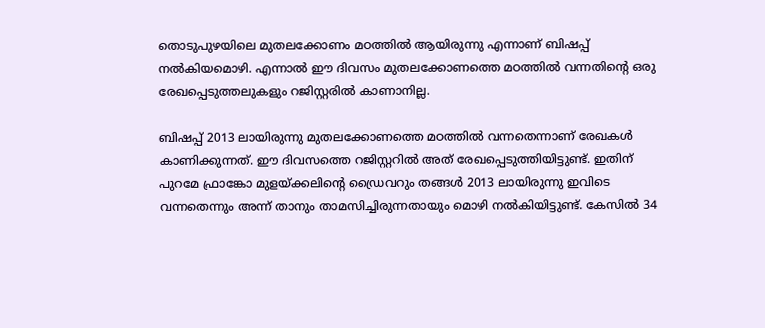തൊടുപുഴയിലെ മുതലക്കോണം മഠത്തില്‍ ആയിരുന്നു എന്നാണ് ബിഷപ്പ് നല്‍കിയമൊഴി. എന്നാല്‍ ഈ ദിവസം മുതലക്കോണത്തെ മഠത്തില്‍ വന്നതിന്റെ ഒരു രേഖപ്പെടുത്തലുകളും റജിസ്റ്റരില്‍ കാണാനില്ല.

ബിഷപ്പ് 2013 ലായിരുന്നു മുതലക്കോണത്തെ മഠത്തില്‍ വന്നതെന്നാണ് രേഖകള്‍ കാണിക്കുന്നത്. ഈ ദിവസത്തെ റജിസ്റ്ററില്‍ അത് രേഖപ്പെടുത്തിയിട്ടുണ്ട്. ഇതിന് പുറമേ ഫ്രാങ്കോ മുളയ്ക്കലിന്റെ ഡ്രൈവറും തങ്ങള്‍ 2013 ലായിരുന്നു ഇവിടെ വന്നതെന്നും അന്ന് താനും താമസിച്ചിരുന്നതായും മൊഴി നല്‍കിയിട്ടുണ്ട്. കേസില്‍ 34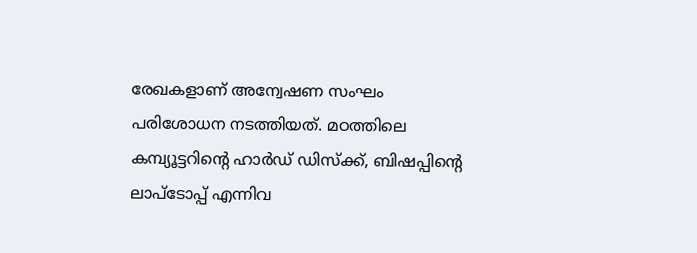രേഖകളാണ് അന്വേഷണ സംഘം പരിശോധന നടത്തിയത്. മഠത്തിലെ കമ്പ്യൂട്ടറിന്റെ ഹാര്‍ഡ് ഡിസ്‌ക്ക്, ബിഷപ്പിന്റെ ലാപ്‌ടോപ്പ് എന്നിവ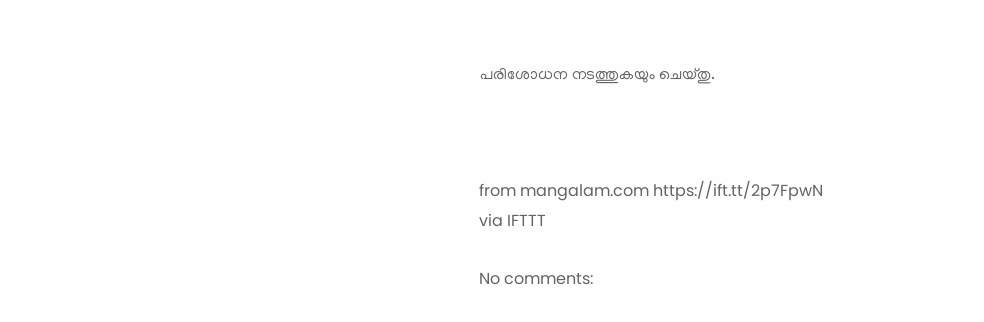പരിശോധന നടത്തുകയും ചെയ്തു.



from mangalam.com https://ift.tt/2p7FpwN
via IFTTT

No comments: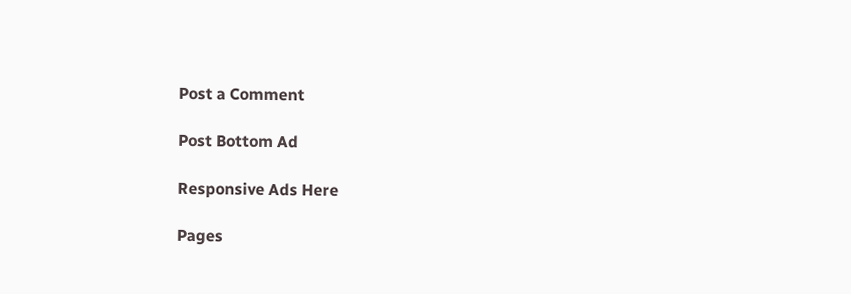Post a Comment

Post Bottom Ad

Responsive Ads Here

Pages